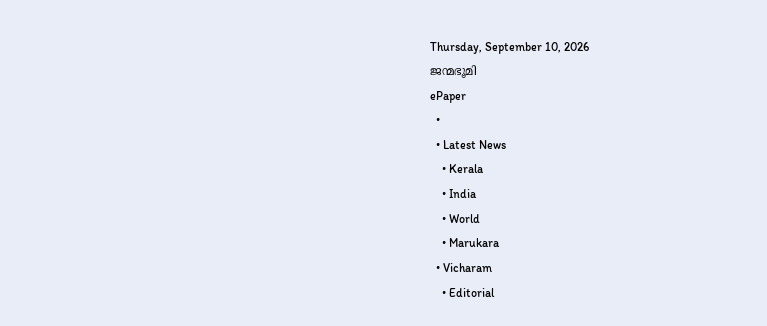Thursday, September 10, 2026
ജന്മഭൂമി
ePaper
  •
  • Latest News
    • Kerala
    • India
    • World
    • Marukara
  • Vicharam
    • Editorial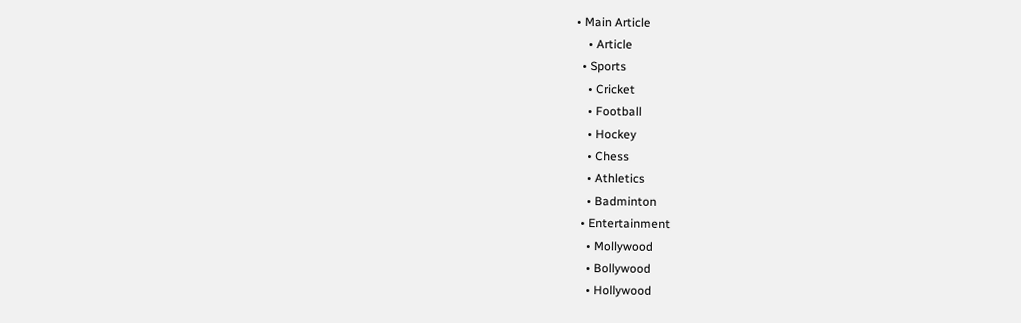• Main Article
    • Article
  • Sports
    • Cricket
    • Football
    • Hockey
    • Chess
    • Athletics
    • Badminton
  • Entertainment
    • Mollywood
    • Bollywood
    • Hollywood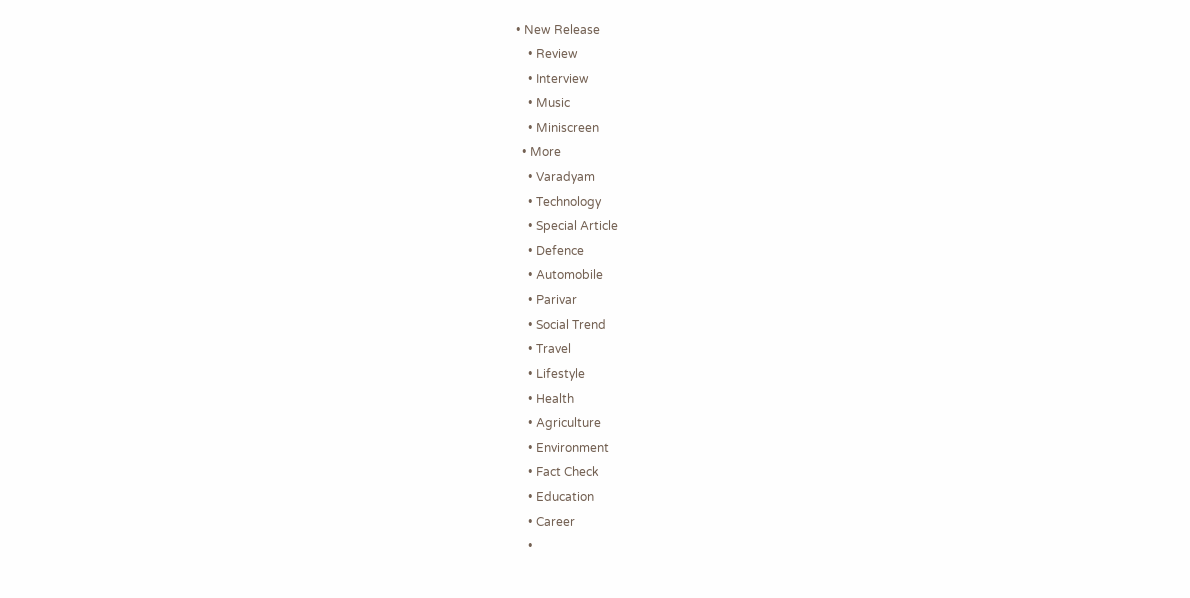• New Release
    • Review
    • Interview
    • Music
    • Miniscreen
  • More
    • Varadyam
    • Technology
    • Special Article
    • Defence
    • Automobile
    • Parivar
    • Social Trend
    • Travel
    • Lifestyle
    • Health
    • Agriculture
    • Environment
    • Fact Check
    • Education
    • Career
    •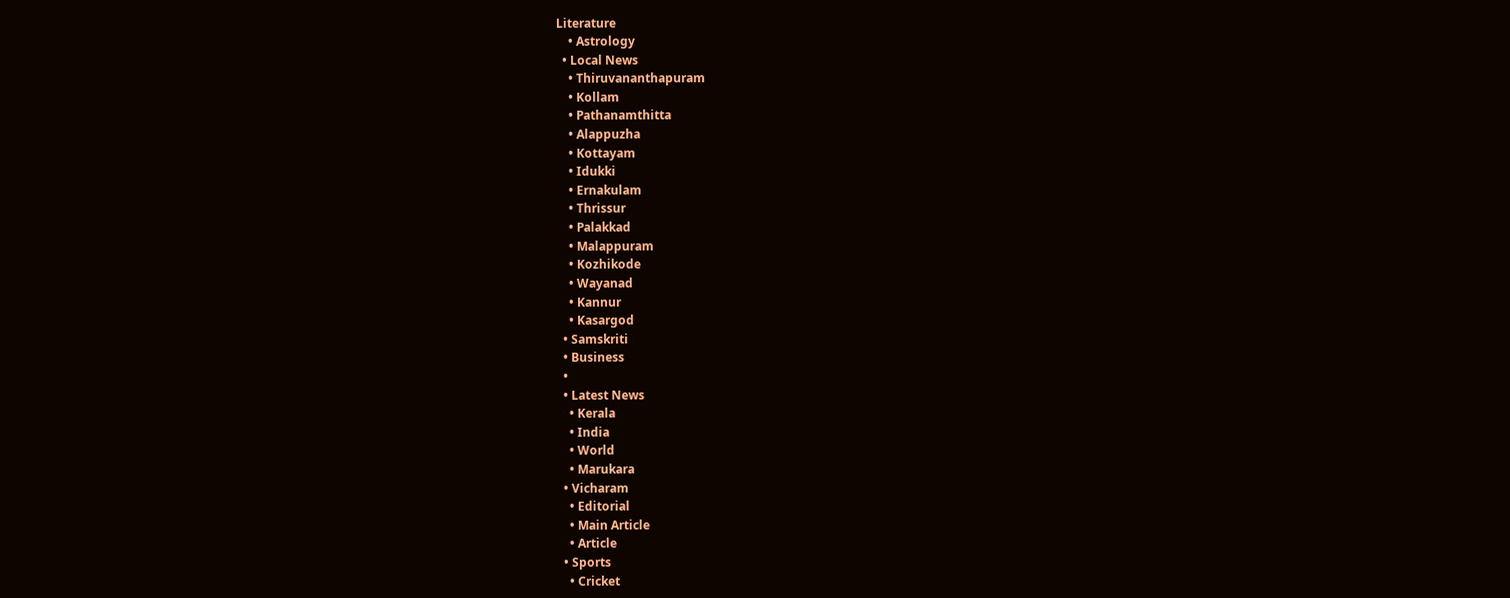Literature
    • Astrology
  • Local News
    • Thiruvananthapuram
    • Kollam
    • Pathanamthitta
    • Alappuzha
    • Kottayam
    • Idukki
    • Ernakulam
    • Thrissur
    • Palakkad
    • Malappuram
    • Kozhikode
    • Wayanad
    • Kannur
    • Kasargod
  • Samskriti
  • Business
  •
  • Latest News
    • Kerala
    • India
    • World
    • Marukara
  • Vicharam
    • Editorial
    • Main Article
    • Article
  • Sports
    • Cricket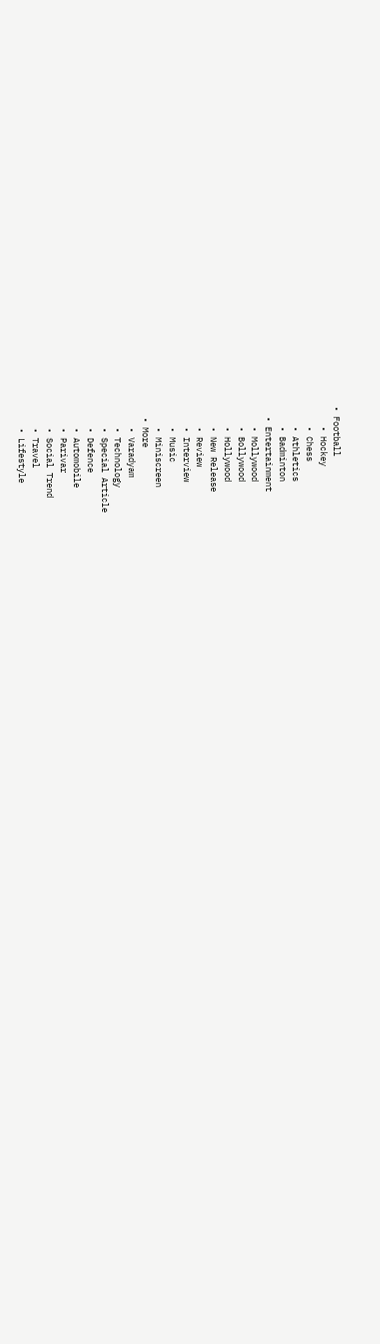• Football
    • Hockey
    • Chess
    • Athletics
    • Badminton
  • Entertainment
    • Mollywood
    • Bollywood
    • Hollywood
    • New Release
    • Review
    • Interview
    • Music
    • Miniscreen
  • More
    • Varadyam
    • Technology
    • Special Article
    • Defence
    • Automobile
    • Parivar
    • Social Trend
    • Travel
    • Lifestyle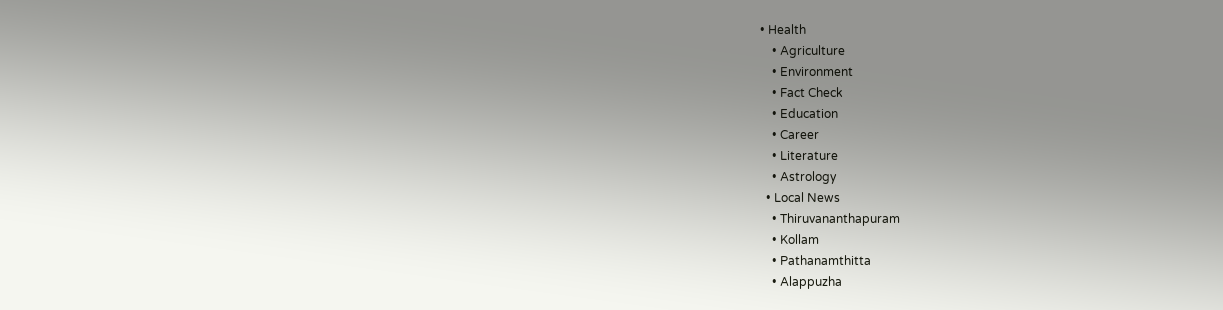• Health
    • Agriculture
    • Environment
    • Fact Check
    • Education
    • Career
    • Literature
    • Astrology
  • Local News
    • Thiruvananthapuram
    • Kollam
    • Pathanamthitta
    • Alappuzha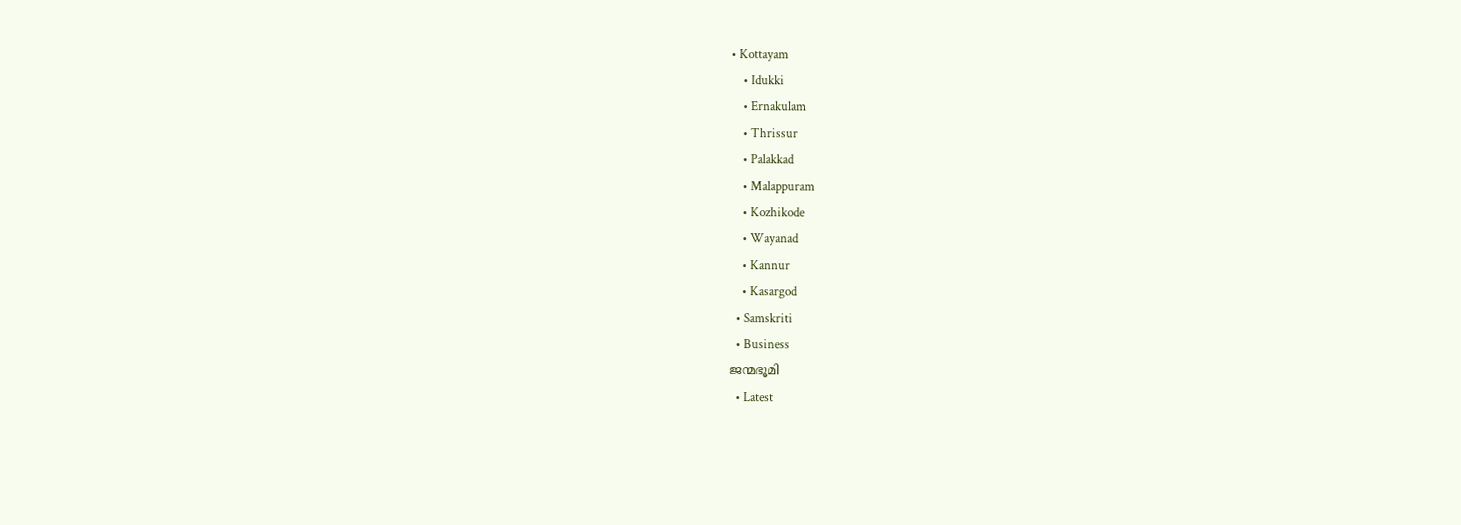• Kottayam
    • Idukki
    • Ernakulam
    • Thrissur
    • Palakkad
    • Malappuram
    • Kozhikode
    • Wayanad
    • Kannur
    • Kasargod
  • Samskriti
  • Business
ജന്മഭൂമി
  • Latest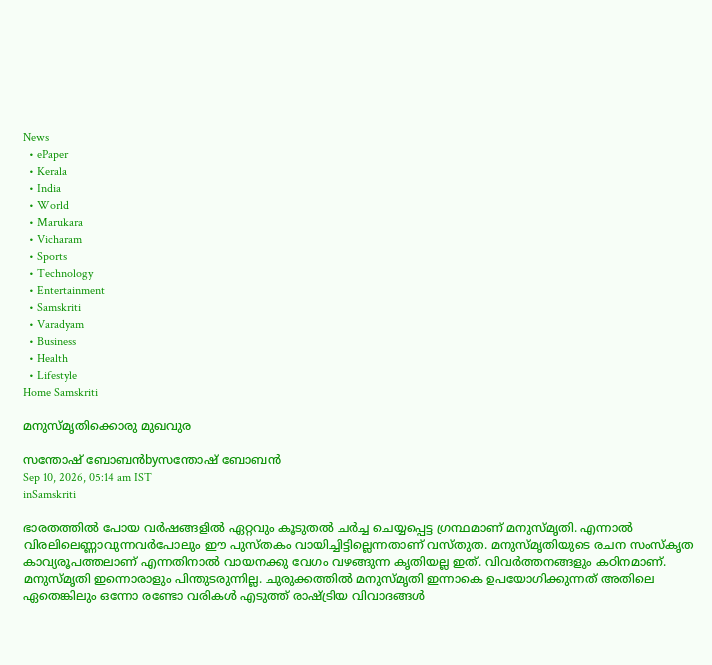News
  • ePaper
  • Kerala
  • India
  • World
  • Marukara
  • Vicharam
  • Sports
  • Technology
  • Entertainment
  • Samskriti
  • Varadyam
  • Business
  • Health
  • Lifestyle
Home Samskriti

മനുസ്മൃതിക്കൊരു മുഖവുര

സന്തോഷ് ബോബന്‍byസന്തോഷ് ബോബന്‍
Sep 10, 2026, 05:14 am IST
inSamskriti

ഭാരതത്തില്‍ പോയ വര്‍ഷങ്ങളില്‍ ഏറ്റവും കൂടുതല്‍ ചര്‍ച്ച ചെയ്യപ്പെട്ട ഗ്രന്ഥമാണ് മനുസ്മൃതി. എന്നാല്‍ വിരലിലെണ്ണാവുന്നവര്‍പോലും ഈ പുസ്തകം വായിച്ചിട്ടില്ലെന്നതാണ് വസ്തുത. മനുസ്മൃതിയുടെ രചന സംസ്‌കൃത കാവ്യരൂപത്തലാണ് എന്നതിനാല്‍ വായനക്കു വേഗം വഴങ്ങുന്ന കൃതിയല്ല ഇത്. വിവര്‍ത്തനങ്ങളും കഠിനമാണ്. മനുസ്മൃതി ഇന്നൊരാളും പിന്തുടരുന്നില്ല. ചുരുക്കത്തില്‍ മനുസ്മൃതി ഇന്നാകെ ഉപയോഗിക്കുന്നത് അതിലെ ഏതെങ്കിലും ഒന്നോ രണ്ടോ വരികള്‍ എടുത്ത് രാഷ്‌ട്രിയ വിവാദങ്ങള്‍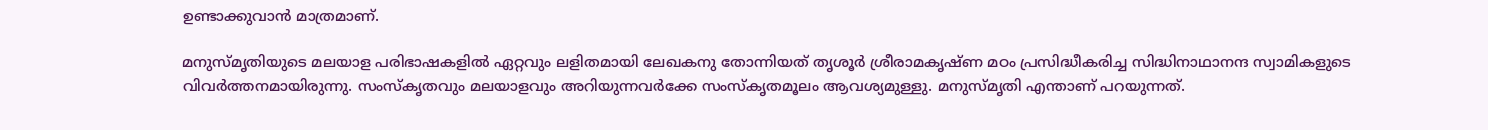ഉണ്ടാക്കുവാന്‍ മാത്രമാണ്.

മനുസ്മൃതിയുടെ മലയാള പരിഭാഷകളില്‍ ഏറ്റവും ലളിതമായി ലേഖകനു തോന്നിയത് തൃശൂര്‍ ശ്രീരാമകൃഷ്ണ മഠം പ്രസിദ്ധീകരിച്ച സിദ്ധിനാഥാനന്ദ സ്വാമികളുടെ വിവര്‍ത്തനമായിരുന്നു. സംസ്‌കൃതവും മലയാളവും അറിയുന്നവര്‍ക്കേ സംസ്‌കൃതമൂലം ആവശ്യമുള്ളു. മനുസ്മൃതി എന്താണ് പറയുന്നത്.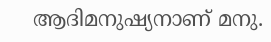ആദിമനുഷ്യനാണ് മനു.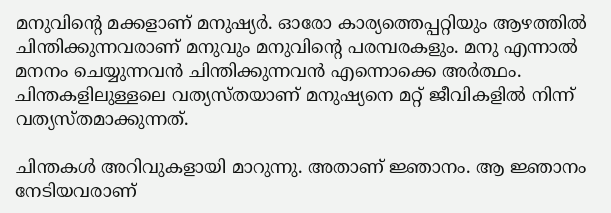മനുവിന്റെ മക്കളാണ് മനുഷ്യര്‍. ഓരോ കാര്യത്തെപ്പറ്റിയും ആഴത്തില്‍ ചിന്തിക്കുന്നവരാണ് മനുവും മനുവിന്റെ പരമ്പരകളും. മനു എന്നാല്‍ മനനം ചെയ്യുന്നവന്‍ ചിന്തിക്കുന്നവന്‍ എന്നൊക്കെ അര്‍ത്ഥം. ചിന്തകളിലുള്ളലെ വത്യസ്തയാണ് മനുഷ്യനെ മറ്റ് ജീവികളില്‍ നിന്ന് വത്യസ്തമാക്കുന്നത്.

ചിന്തകള്‍ അറിവുകളായി മാറുന്നു. അതാണ് ജ്ഞാനം. ആ ജ്ഞാനം നേടിയവരാണ്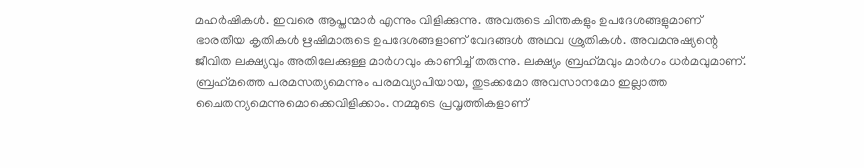മഹര്‍ഷികള്‍. ഇവരെ ആപ്തന്മാര്‍ എന്നും വിളിക്കുന്നു. അവരുടെ ചിന്തകളും ഉപദേശങ്ങളുമാണ് ഭാരതീയ കൃതികള്‍ ഋഷിമാരുടെ ഉപദേശങ്ങളാണ് വേദങ്ങള്‍ അഥവ ശ്രുതികള്‍. അവമനുഷ്യന്റെ ജീവിത ലക്ഷ്യവും അതിലേക്കുള്ള മാര്‍ഗവും കാണിച്ച് തരുന്നു. ലക്ഷ്യം ബ്രഹ്‌മവും മാര്‍ഗം ധര്‍മവുമാണ്. ബ്രഹ്‌മത്തെ പരമസത്യമെന്നും പരമവ്യാപിയായ, തുടക്കമോ അവസാനമോ ഇല്ലാത്ത ചൈതന്യമെന്നുമൊക്കെവിളിക്കാം. നമ്മുടെ പ്രവൃത്തികളാണ്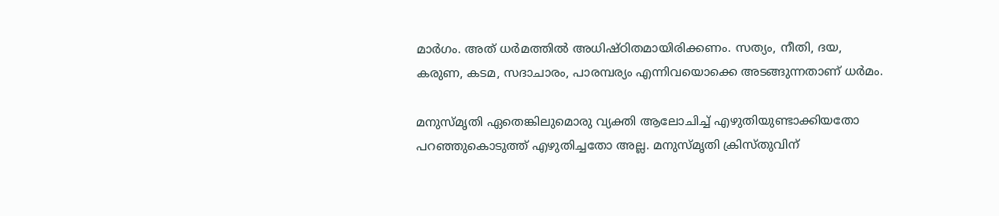മാര്‍ഗം. അത് ധര്‍മത്തില്‍ അധിഷ്ഠിതമായിരിക്കണം. സത്യം, നീതി, ദയ, കരുണ, കടമ, സദാചാരം, പാരമ്പര്യം എന്നിവയൊക്കെ അടങ്ങുന്നതാണ് ധര്‍മം.

മനുസ്മൃതി ഏതെങ്കിലുമൊരു വ്യക്തി ആലോചിച്ച് എഴുതിയുണ്ടാക്കിയതോ പറഞ്ഞുകൊടുത്ത് എഴുതിച്ചതോ അല്ല. മനുസ്മൃതി ക്രിസ്തുവിന്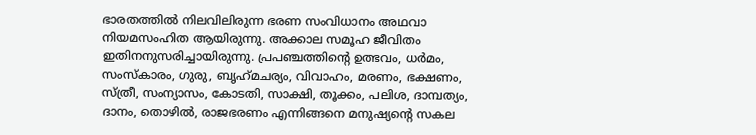ഭാരതത്തില്‍ നിലവിലിരുന്ന ഭരണ സംവിധാനം അഥവാ നിയമസംഹിത ആയിരുന്നു. അക്കാല സമൂഹ ജീവിതം ഇതിനനുസരിച്ചായിരുന്നു. പ്രപഞ്ചത്തിന്റെ ഉത്ഭവം, ധര്‍മം, സംസ്‌കാരം, ഗുരു, ബൃഹ്‌മചര്യം, വിവാഹം, മരണം, ഭക്ഷണം, സ്ത്രീ, സംന്യാസം, കോടതി, സാക്ഷി, തൂക്കം, പലിശ, ദാമ്പത്യം, ദാനം, തൊഴില്‍, രാജഭരണം എന്നിങ്ങനെ മനുഷ്യന്റെ സകല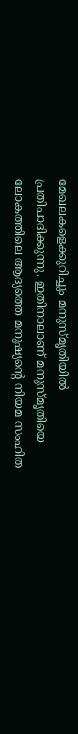മേഖലകളെക്കുറിച്ചും മനുസ്മൃതിയില്‍ പ്രതിപാദിക്കുന്നു. ഇതിനാലാണ് മനുസ്മൃതിയെ ലോകത്തിലെ ആദ്യത്തെ മനുഷ്യന്റെ നിയമ സംഹിത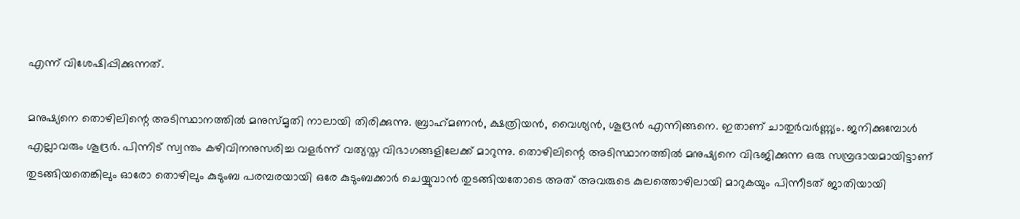എന്ന് വിശേഷിപ്പിക്കുന്നത്.

മനുഷ്യനെ തൊഴിലിന്റെ അടിസ്ഥാനത്തില്‍ മനുസ്മൃതി നാലായി തിരിക്കുന്നു. ബ്രാഹ്‌മണന്‍, ക്ഷത്രിയന്‍, വൈശ്യന്‍, ശൂദ്രന്‍ എന്നിങ്ങനെ. ഇതാണ് ചാതുര്‍വര്‍ണ്ണ്യം. ജനിക്കുമ്പോള്‍ എല്ലാവരും ശൂദ്രര്‍. പിന്നിട് സ്വന്തം കഴിവിനനുസരിച്ച വളര്‍ന്ന് വത്യസ്ത വിഭാഗങ്ങളിലേക്ക് മാറുന്നു. തൊഴിലിന്റെ അടിസ്ഥാനത്തില്‍ മനുഷ്യനെ വിഭജിക്കുന്ന ഒരു സമ്പ്രദായമായിട്ടാണ് തുടങ്ങിയതെങ്കിലും ഓരോ തൊഴിലും കുടുംബ പരമ്പരയായി ഒരേ കുടുംബക്കാര്‍ ചെയ്യുവാന്‍ തുടങ്ങിയതോടെ അത് അവരുടെ കുലത്തൊഴിലായി മാറുകയും പിന്നീടത് ജാതിയായി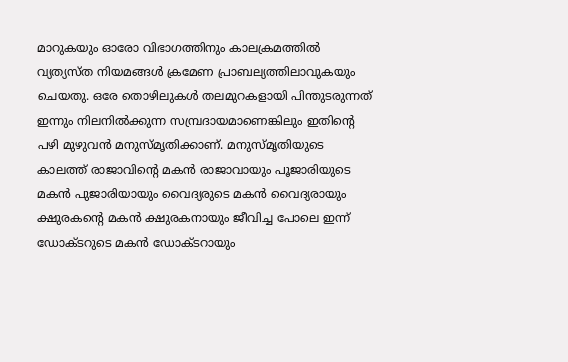മാറുകയും ഓരോ വിഭാഗത്തിനും കാലക്രമത്തില്‍ വ്യത്യസ്ത നിയമങ്ങള്‍ ക്രമേണ പ്രാബല്യത്തിലാവുകയും ചെയതു. ഒരേ തൊഴിലുകള്‍ തലമുറകളായി പിന്തുടരുന്നത് ഇന്നും നിലനില്‍ക്കുന്ന സമ്പ്രദായമാണെങ്കിലും ഇതിന്റെ പഴി മുഴുവന്‍ മനുസ്മൃതിക്കാണ്. മനുസ്മൃതിയുടെ കാലത്ത് രാജാവിന്റെ മകന്‍ രാജാവായും പൂജാരിയുടെ മകന്‍ പുജാരിയായും വൈദ്യരുടെ മകന്‍ വൈദ്യരായും ക്ഷുരകന്റെ മകന്‍ ക്ഷുരകനായും ജീവിച്ച പോലെ ഇന്ന് ഡോക്ടറുടെ മകന്‍ ഡോക്ടറായും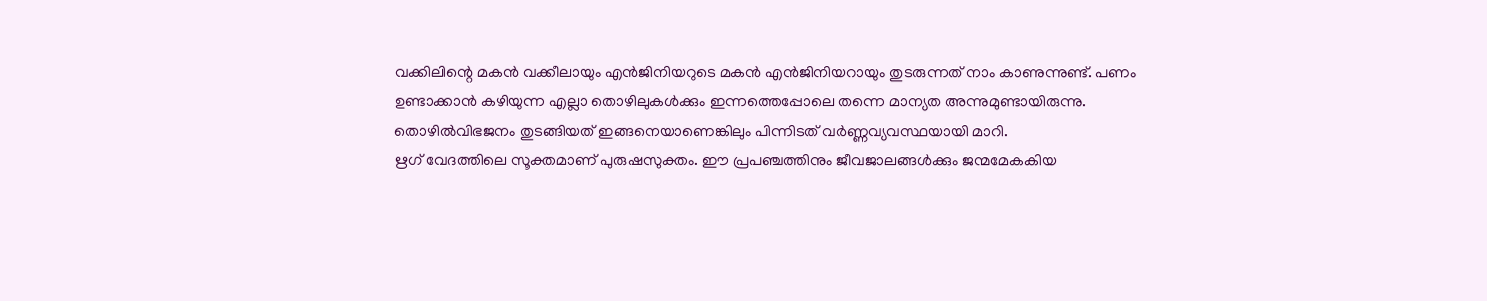വക്കിലിന്റെ മകന്‍ വക്കീലായും എന്‍ജിനിയറുടെ മകന്‍ എന്‍ജിനിയറായും തുടരുന്നത് നാം കാണുന്നുണ്ട്. പണം ഉണ്ടാക്കാന്‍ കഴിയുന്ന എല്ലാ തൊഴിലുകള്‍ക്കും ഇന്നത്തെപ്പോലെ തന്നെ മാന്യത അന്നുമുണ്ടായിരുന്നു. തൊഴില്‍വിഭജനം തുടങ്ങിയത് ഇങ്ങനെയാണെങ്കിലും പിന്നിടത് വര്‍ണ്ണവ്യവസ്ഥയായി മാറി.
ഋഗ് വേദത്തിലെ സൂക്തമാണ് പുരുഷസുക്തം. ഈ പ്രപഞ്ചത്തിനും ജീവജാലങ്ങള്‍ക്കും ജന്മമേകകിയ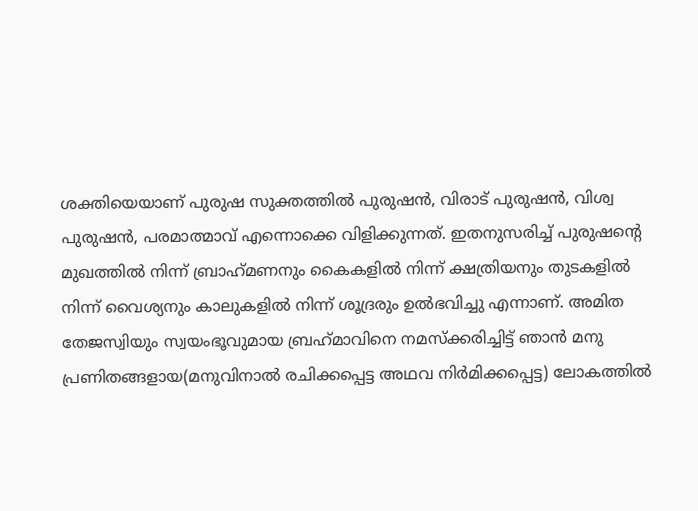ശക്തിയെയാണ് പുരുഷ സുക്തത്തില്‍ പുരുഷന്‍, വിരാട് പുരുഷന്‍, വിശ്വ പുരുഷന്‍, പരമാത്മാവ് എന്നൊക്കെ വിളിക്കുന്നത്. ഇതനുസരിച്ച് പുരുഷന്റെ മുഖത്തില്‍ നിന്ന് ബ്രാഹ്‌മണനും കൈകളില്‍ നിന്ന് ക്ഷത്രിയനും തുടകളില്‍ നിന്ന് വൈശ്യനും കാലുകളില്‍ നിന്ന് ശൂദ്രരും ഉല്‍ഭവിച്ചു എന്നാണ്. അമിത തേജസ്വിയും സ്വയംഭൂവുമായ ബ്രഹ്‌മാവിനെ നമസ്‌ക്കരിച്ചിട്ട് ഞാന്‍ മനു പ്രണിതങ്ങളായ(മനുവിനാല്‍ രചിക്കപ്പെട്ട അഥവ നിര്‍മിക്കപ്പെട്ട) ലോകത്തില്‍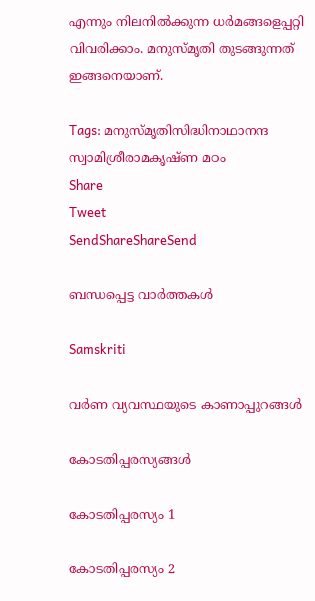എന്നും നിലനില്‍ക്കുന്ന ധര്‍മങ്ങളെപ്പറ്റി വിവരിക്കാം. മനുസ്മൃതി തുടങ്ങുന്നത് ഇങ്ങനെയാണ്.

Tags: മനുസ്മൃതിസിദ്ധിനാഥാനന്ദ സ്വാമിശ്രീരാമകൃഷ്ണ മഠം
Share
Tweet
SendShareShareSend

ബന്ധപ്പെട്ട വാര്‍ത്തകള്‍

Samskriti

വര്‍ണ വ്യവസ്ഥയുടെ കാണാപ്പുറങ്ങള്‍

കോടതിപ്പരസ്യങ്ങള്‍

കോടതിപ്പരസ്യം 1

കോടതിപ്പരസ്യം 2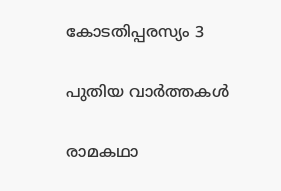കോടതിപ്പരസ്യം 3

പുതിയ വാര്‍ത്തകള്‍

രാമകഥാ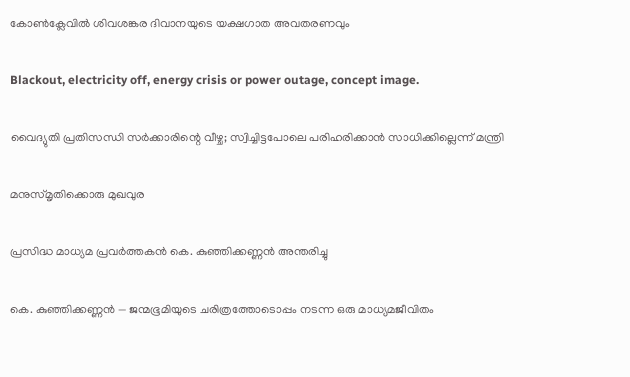കോണ്‍ക്ലേവില്‍ ശിവശങ്കര ദിവാനയുടെ യക്ഷഗാത അവതരണവും

Blackout, electricity off, energy crisis or power outage, concept image.

വൈദ്യുതി പ്രതിസന്ധി സര്‍ക്കാരിന്റെ വീഴ്ച; സ്വിച്ചിട്ടപോലെ പരിഹരിക്കാന്‍ സാധിക്കില്ലെന്ന് മന്ത്രി

മനുസ്മൃതിക്കൊരു മുഖവുര

പ്രസിദ്ധ മാധ്യമ പ്രവർത്തകൻ കെ. കുഞ്ഞിക്കണ്ണൻ അന്തരിച്ചു

കെ. കുഞ്ഞിക്കണ്ണൻ — ജന്മഭൂമിയുടെ ചരിത്രത്തോടൊപ്പം നടന്ന ഒരു മാധ്യമജീവിതം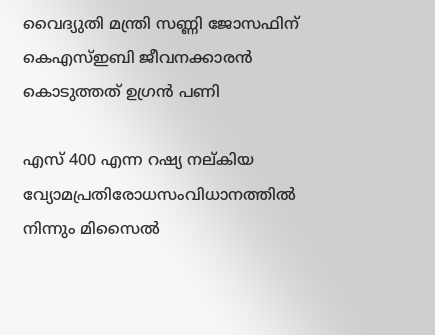വൈദ്യുതി മന്ത്രി സണ്ണി ജോസഫിന് കെഎസ്ഇബി ജീവനക്കാരന്‍ കൊടുത്തത് ഉഗ്രന്‍ പണി

എസ് 400 എന്ന റഷ്യ നല്കിയ വ്യോമപ്രതിരോധസംവിധാനത്തില്‍ നിന്നും മിസൈല്‍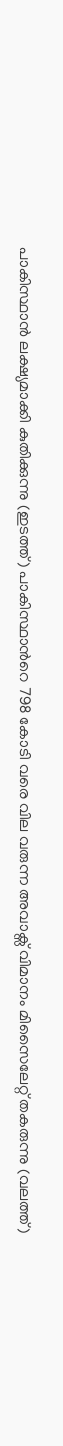പാകിസ്ഥാന്‍ ലക്ഷ്യമാക്കി കുതിക്കുന്നു (ഇടത്ത്) പാകിസ്ഥാന്‍റെ 798 കോടി വരെ വില വരുന്ന അവാക്സ് വിമാനം മിസൈലേറ്റ് തകരുന്നു (വലത്ത്)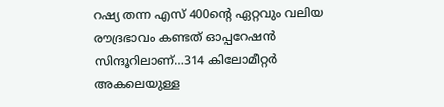റഷ്യ തന്ന എസ് 400ന്റെ ഏറ്റവും വലിയ രൗദ്രഭാവം കണ്ടത് ഓപ്പറേഷന്‍ സിന്ദൂറിലാണ്…314 കിലോമീറ്റര്‍ അകലെയുള്ള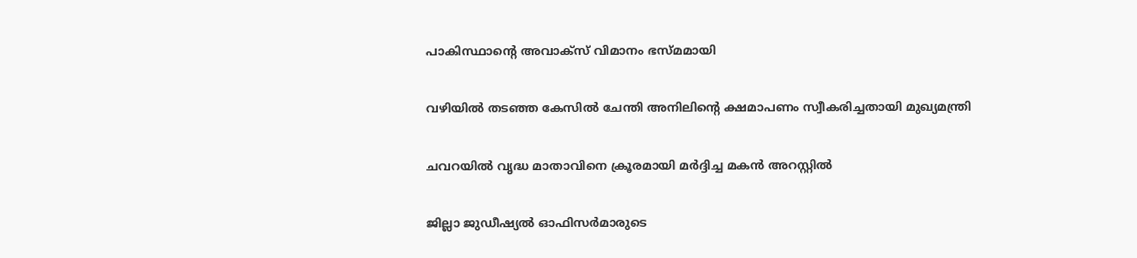പാകിസ്ഥാന്റെ അവാക്സ് വിമാനം ഭസ്മമായി

വഴിയില്‍ തടഞ്ഞ കേസില്‍ ചേന്തി അനിലിന്റെ ക്ഷമാപണം സ്വീകരിച്ചതായി മുഖ്യമന്ത്രി

ചവറയില്‍ വൃദ്ധ മാതാവിനെ ക്രൂരമായി മര്‍ദ്ദിച്ച മകന്‍ അറസ്റ്റില്‍

ജില്ലാ ജുഡീഷ്യല്‍ ഓഫിസര്‍മാരുടെ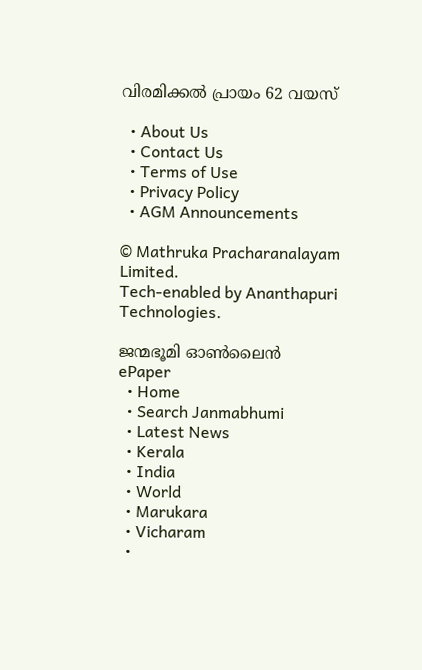വിരമിക്കല്‍ പ്രായം 62 വയസ്

  • About Us
  • Contact Us
  • Terms of Use
  • Privacy Policy
  • AGM Announcements

© Mathruka Pracharanalayam Limited.
Tech-enabled by Ananthapuri Technologies.

ജന്മഭൂമി ഓണ്‍ലൈന്‍
ePaper
  • Home
  • Search Janmabhumi
  • Latest News
  • Kerala
  • India
  • World
  • Marukara
  • Vicharam
  •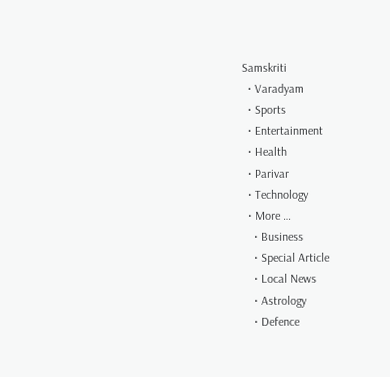Samskriti
  • Varadyam
  • Sports
  • Entertainment
  • Health
  • Parivar
  • Technology
  • More …
    • Business
    • Special Article
    • Local News
    • Astrology
    • Defence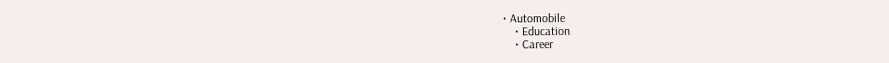• Automobile
    • Education
    • Career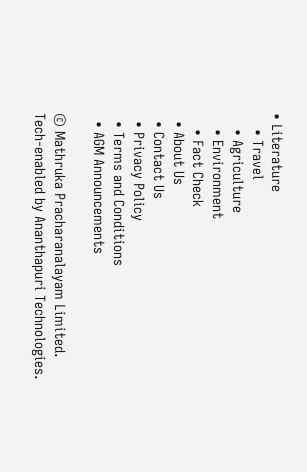• Literature
    • Travel
    • Agriculture
    • Environment
    • Fact Check
  • About Us
  • Contact Us
  • Privacy Policy
  • Terms and Conditions
  • AGM Announcements

© Mathruka Pracharanalayam Limited.
Tech-enabled by Ananthapuri Technologies.